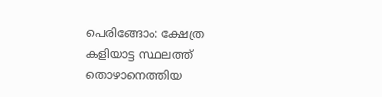പെരിങ്ങോം: ക്ഷേത്ര കളിയാട്ട സ്ഥലത്ത് തൊഴാനെത്തിയ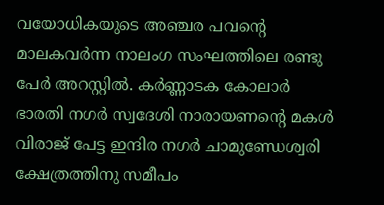വയോധികയുടെ അഞ്ചര പവൻ്റെ മാലകവർന്ന നാലംഗ സംഘത്തിലെ രണ്ടു പേർ അറസ്റ്റിൽ. കർണ്ണാടക കോലാർ ഭാരതി നഗർ സ്വദേശി നാരായണൻ്റെ മകൾ വിരാജ് പേട്ട ഇന്ദിര നഗർ ചാമുണ്ഡേശ്വരി ക്ഷേത്രത്തിനു സമീപം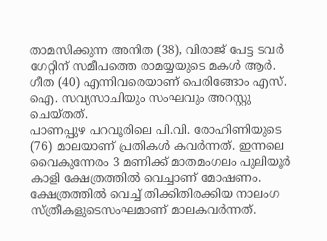താമസിക്കുന്ന അനിത (38), വിരാജ് പേട്ട ടവർ ഗേറ്റിന് സമീപത്തെ രാമയ്യയുടെ മകൾ ആർ. ഗീത (40) എന്നിവരെയാണ് പെരിങ്ങോം എസ്. ഐ. സവ്യസാചിയും സംഘവും അറസ്റ്റു ചെയ്തത്.
പാണപ്പുഴ പറവൂരിലെ പി.വി. രോഹിണിയുടെ (76) മാലയാണ് പ്രതികൾ കവർന്നത്. ഇന്നലെ വൈകുന്നേരം 3 മണിക്ക് മാതമംഗലം പുലിയൂർ കാളി ക്ഷേത്രത്തിൽ വെച്ചാണ് മോഷണം. ക്ഷേത്രത്തിൽ വെച്ച് തിക്കിതിരക്കിയ നാലംഗ സ്ത്രീകളുടെസംഘമാണ് മാലകവർന്നത്.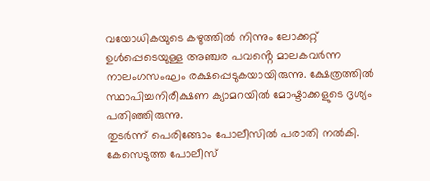വയോധികയുടെ കഴുത്തിൽ നിന്നും ലോക്കറ്റ് ഉൾപ്പെടെയുള്ള അഞ്ചര പവൻ്റെ മാലകവർന്ന നാലംഗസംഘം രക്ഷപ്പെടുകയായിരുന്നു. ക്ഷേത്രത്തിൽ സ്ഥാപിച്ചനിരീക്ഷണ ക്യാമറയിൽ മോഷ്ടാക്കളുടെ ദൃശ്യം പതിഞ്ഞിരുന്നു.
തുടർന്ന് പെരിങ്ങോം പോലീസിൽ പരാതി നൽകി. കേസെടുത്ത പോലീസ്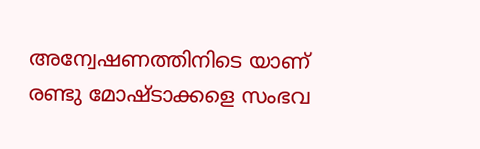അന്വേഷണത്തിനിടെ യാണ് രണ്ടു മോഷ്ടാക്കളെ സംഭവ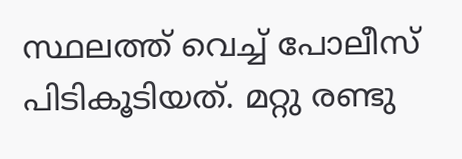സ്ഥലത്ത് വെച്ച് പോലീസ് പിടികൂടിയത്. മറ്റു രണ്ടു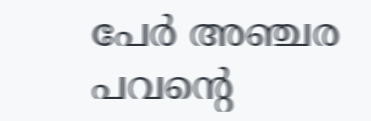പേർ അഞ്ചര പവൻ്റെ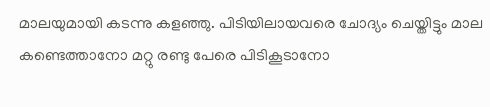മാലയുമായി കടന്നു കളഞ്ഞു. പിടിയിലായവരെ ചോദ്യം ചെയ്തിട്ടും മാല കണ്ടെത്താനോ മറ്റു രണ്ടു പേരെ പിടികൂടാനോ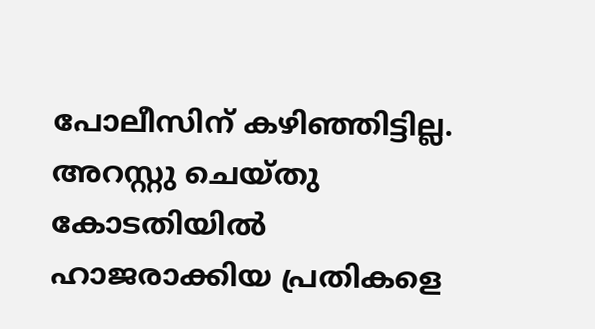പോലീസിന് കഴിഞ്ഞിട്ടില്ല. അറസ്റ്റു ചെയ്തു കോടതിയിൽ ഹാജരാക്കിയ പ്രതികളെ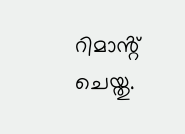റിമാൻ്റ് ചെയ്തു.